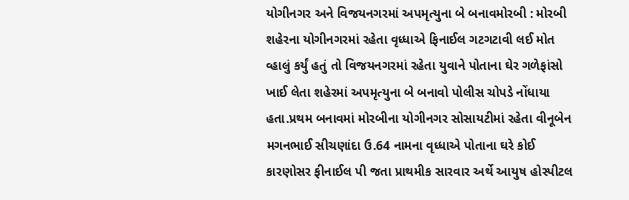યોગીનગર અને વિજયનગરમાં અપમૃત્યુના બે બનાવમોરબી : મોરબી શહેરના યોગીનગરમાં રહેતા વૃધ્ધાએ ફિનાઈલ ગટગટાવી લઈ મોત વ્હાલું કર્યું હતું તો વિજયનગરમાં રહેતા યુવાને પોતાના ઘેર ગળેફાંસો ખાઈ લેતા શહેરમાં અપમૃત્યુના બે બનાવો પોલીસ ચોપડે નોંધાયા હતા.પ્રથમ બનાવમાં મોરબીના યોગીનગર સોસાયટીમાં રહેતા વીનૂબેન મગનભાઈ સીચણાંદા ઉ.64 નામના વૃધ્ધાએ પોતાના ઘરે કોઈ કારણોસર ફીનાઈલ પી જતા પ્રાથમીક સારવાર અર્થે આયુષ હોસ્પીટલ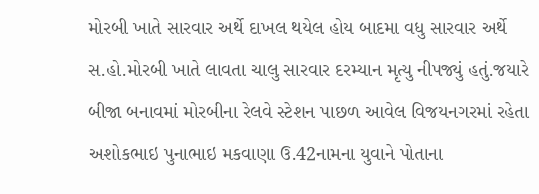મોરબી ખાતે સારવાર અર્થે દાખલ થયેલ હોય બાદમા વધુ સારવાર અર્થે સ.હો.મોરબી ખાતે લાવતા ચાલુ સારવાર દરમ્યાન મૃત્યુ નીપજ્યું હતું.જયારે બીજા બનાવમાં મોરબીના રેલવે સ્ટેશન પાછળ આવેલ વિજયનગરમાં રહેતા અશોકભાઇ પુનાભાઇ મકવાણા ઉ.42નામના યુવાને પોતાના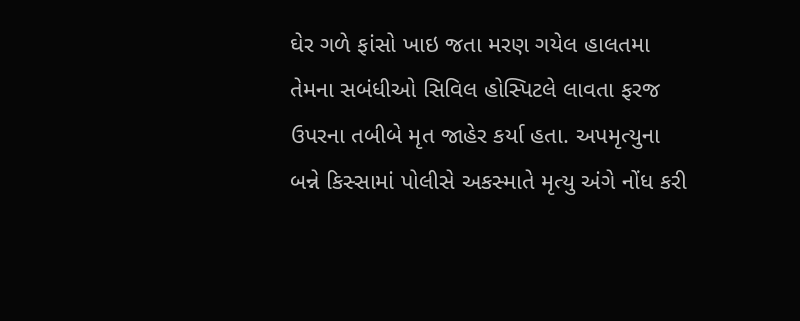ઘેર ગળે ફાંસો ખાઇ જતા મરણ ગયેલ હાલતમા તેમના સબંધીઓ સિવિલ હોસ્પિટલે લાવતા ફરજ ઉપરના તબીબે મૃત જાહેર કર્યા હતા. અપમૃત્યુના બન્ને કિસ્સામાં પોલીસે અકસ્માતે મૃત્યુ અંગે નોંધ કરી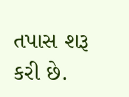તપાસ શરૂ કરી છે.